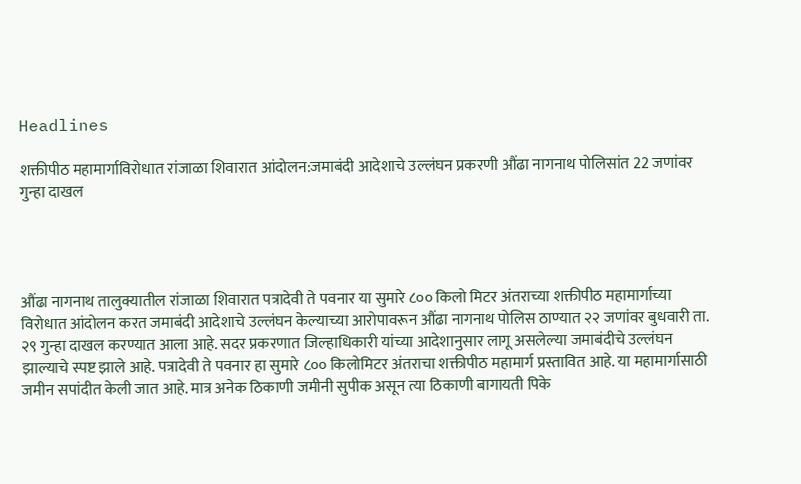Headlines

शक्तीपीठ महामार्गाविरोधात रांजाळा शिवारात आंदोलन:जमाबंदी आदेशाचे उल्लंघन प्रकरणी औंढा नागनाथ पोलिसांत 22 जणांवर गुन्हा दाखल




औंढा नागनाथ तालुक्यातील रांजाळा शिवारात पत्रादेवी ते पवनार या सुमारे ८०० किलो मिटर अंतराच्या शक्तीपीठ महामार्गाच्या विरोधात आंदोलन करत जमाबंदी आदेशाचे उल्लंघन केल्याच्या आरोपावरून औंढा नागनाथ पोलिस ठाण्यात २२ जणांवर बुधवारी ता. २९ गुन्हा दाखल करण्यात आला आहे. सदर प्रकरणात जिल्हाधिकारी यांच्या आदेशानुसार लागू असलेल्या जमाबंदीचे उल्लंघन झाल्याचे स्पष्ट झाले आहे. पत्रादेवी ते पवनार हा सुमारे ८०० किलोमिटर अंतराचा शक्तीपीठ महामार्ग प्रस्तावित आहे. या महामार्गासाठी जमीन सपांदीत केली जात आहे. मात्र अनेक ठिकाणी जमीनी सुपीक असून त्या ठिकाणी बागायती पिके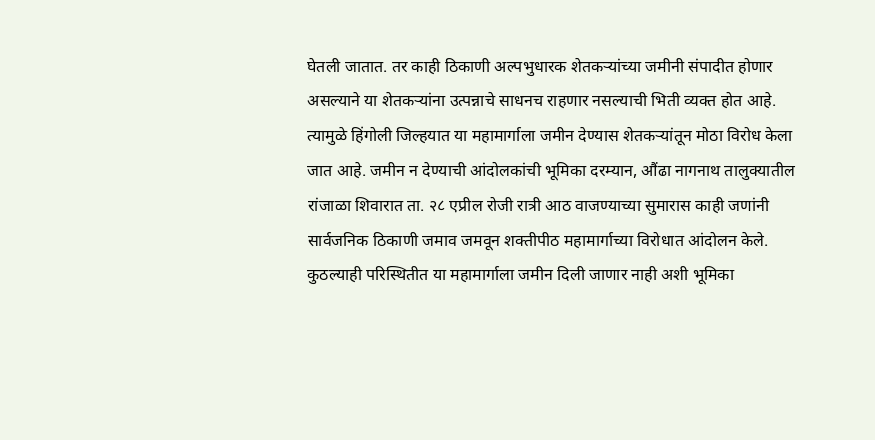घेतली जातात. तर काही ठिकाणी अल्पभुधारक शेतकऱ्यांच्या जमीनी संपादीत होणार असल्याने या शेतकऱ्यांना उत्पन्नाचे साधनच राहणार नसल्याची भिती व्यक्त होत आहे. त्यामुळे हिंगोली जिल्हयात या महामार्गाला जमीन देण्यास शेतकऱ्यांतून मोठा विरोध केला जात आहे. जमीन न देण्याची आंदोलकांची भूमिका दरम्यान, औंढा नागनाथ तालुक्यातील रांजाळा शिवारात ता. २८ एप्रील रोजी रात्री आठ वाजण्याच्या सुमारास काही जणांनी सार्वजनिक ठिकाणी जमाव जमवून शक्तीपीठ महामार्गाच्या विरोधात आंदोलन केले. कुठल्याही परिस्थितीत या महामार्गाला जमीन दिली जाणार नाही अशी भूमिका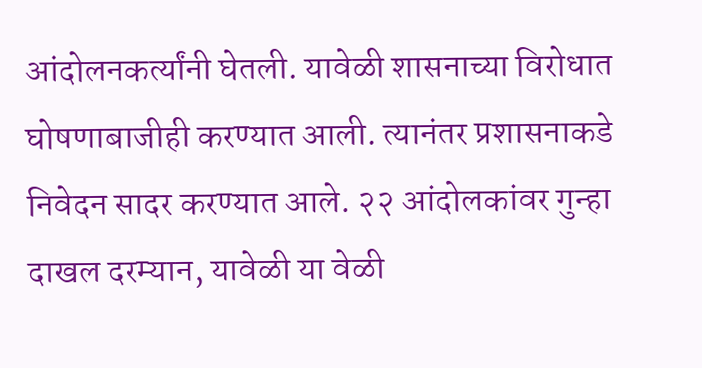आंदोलनकर्त्यांनी घेतली. यावेळी शासनाच्या विरोधात घोषणाबाजीही करण्यात आली. त्यानंतर प्रशासनाकडे निवेदन सादर करण्यात आले. २२ आंदोलकांवर गुन्हा दाखल दरम्यान, यावेळी या वेळी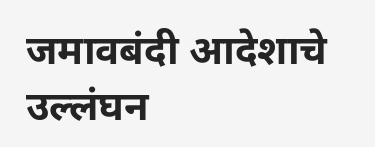जमावबंदी आदेशाचे उल्लंघन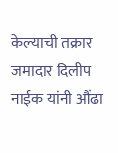केल्याची तक्रार जमादार दिलीप नाईक यांनी औंढा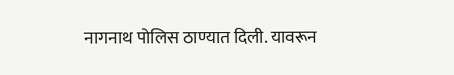नागनाथ पोलिस ठाण्यात दिली. यावरून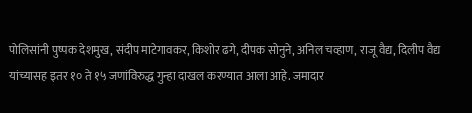पोलिसांनी पुष्पक देशमुख, संदीप माटेगावकर, किशोर ढगे, दीपक सोनुने, अनिल चव्हाण, राजू वैद्य, दिलीप वैद्य यांच्यासह इतर १० ते १५ जणांविरुद्ध गुन्हा दाखल करण्यात आला आहे. जमादार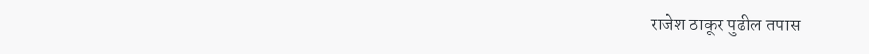राजेश ठाकूर पुढील तपास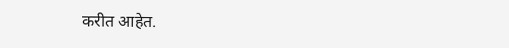करीत आहेत.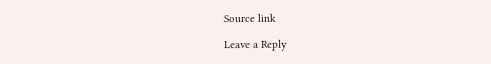Source link

Leave a Reply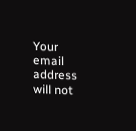Your email address will not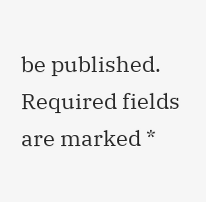be published. Required fields are marked *